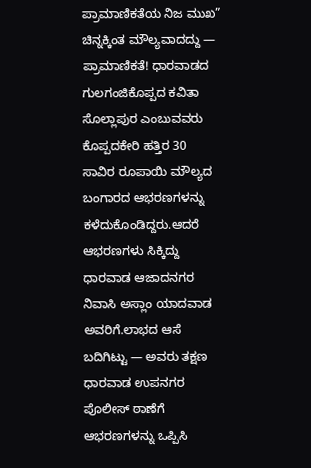ಪ್ರಾಮಾಣಿಕತೆಯ ನಿಜ ಮುಖ” ಚಿನ್ನಕ್ಕಿಂತ ಮೌಲ್ಯವಾದದ್ದು — ಪ್ರಾಮಾಣಿಕತೆ! ಧಾರವಾಡದ ಗುಲಗಂಜಿಕೊಪ್ಪದ ಕವಿತಾ ಸೊಲ್ಲಾಪುರ ಎಂಬುವವರು ಕೊಪ್ಪದಕೇರಿ ಹತ್ತಿರ 30 ಸಾವಿರ ರೂಪಾಯಿ ಮೌಲ್ಯದ ಬಂಗಾರದ ಆಭರಣಗಳನ್ನು ಕಳೆದುಕೊಂಡಿದ್ದರು.ಆದರೆ ಆಭರಣಗಳು ಸಿಕ್ಕಿದ್ದು ಧಾರವಾಡ ಆಜಾದನಗರ ನಿವಾಸಿ ಅಸ್ಲಾಂ ಯಾದವಾಡ ಅವರಿಗೆ.ಲಾಭದ ಆಸೆ ಬದಿಗಿಟ್ಟು — ಅವರು ತಕ್ಷಣ ಧಾರವಾಡ ಉಪನಗರ ಪೊಲೀಸ್ ಠಾಣೆಗೆ ಆಭರಣಗಳನ್ನು ಒಪ್ಪಿಸಿ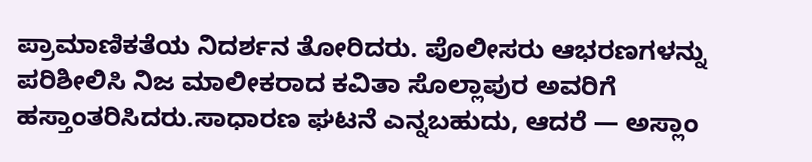ಪ್ರಾಮಾಣಿಕತೆಯ ನಿದರ್ಶನ ತೋರಿದರು. ಪೊಲೀಸರು ಆಭರಣಗಳನ್ನು ಪರಿಶೀಲಿಸಿ ನಿಜ ಮಾಲೀಕರಾದ ಕವಿತಾ ಸೊಲ್ಲಾಪುರ ಅವರಿಗೆ ಹಸ್ತಾಂತರಿಸಿದರು.ಸಾಧಾರಣ ಘಟನೆ ಎನ್ನಬಹುದು, ಆದರೆ — ಅಸ್ಲಾಂ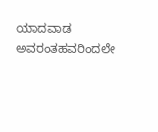ಯಾದವಾಡ ಅವರಂತಹವರಿಂದಲೇ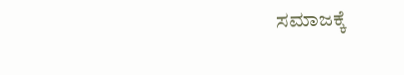ಸಮಾಜಕ್ಕೆ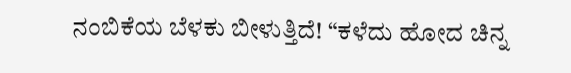ನಂಬಿಕೆಯ ಬೆಳಕು ಬೀಳುತ್ತಿದೆ! “ಕಳೆದು ಹೋದ ಚಿನ್ನ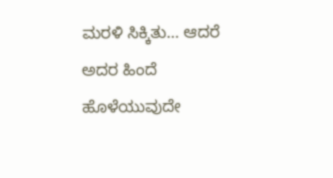ಮರಳಿ ಸಿಕ್ಕಿತು… ಆದರೆ ಅದರ ಹಿಂದೆ ಹೊಳೆಯುವುದೇ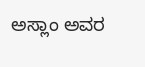ಅಸ್ಲಾಂ ಅವರ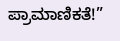ಪ್ರಾಮಾಣಿಕತೆ!”